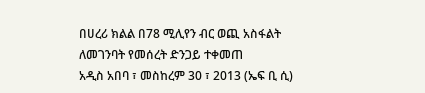በሀረሪ ክልል በ78 ሚሊየን ብር ወጪ አስፋልት ለመገንባት የመሰረት ድንጋይ ተቀመጠ
አዲስ አበባ ፣ መስከረም 30 ፣ 2013 (ኤፍ ቢ ሲ)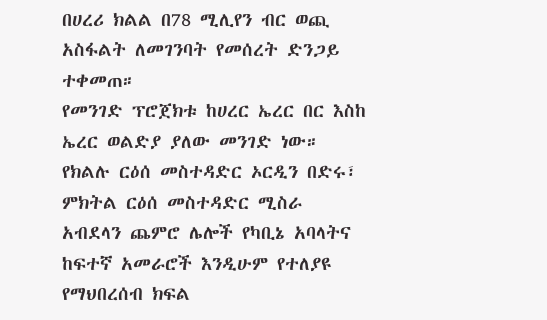በሀረሪ ክልል በ78 ሚሊየን ብር ወጪ አስፋልት ለመገንባት የመሰረት ድንጋይ ተቀመጠ።
የመንገድ ፕሮጀክቱ ከሀረር ኤረር በር እስከ ኤረር ወልድያ ያለው መንገድ ነው።
የክልሉ ርዕሰ መስተዳድር ኦርዲን በድሩ፣ ምክትል ርዕሰ መስተዳድር ሚስራ አብደላን ጨምሮ ሌሎች የካቢኔ አባላትና ከፍተኛ አመራሮች እንዲሁም የተለያዩ የማህበረሰብ ክፍል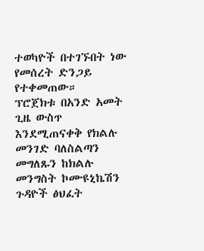ተወካዮች በተገኙበት ነው የመሰረት ድንጋይ የተቀመጠው።
ፕሮጀክቱ በአንድ አመት ጊዜ ውስጥ እንደሚጠናቀቅ የክልሉ መንገድ ባለስልጣን መግለጹን ከክልሉ መንግስት ኮሙዩኒኬሽን ጉዳዮች ፅህፈት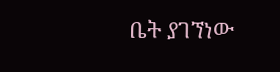ቤት ያገኘነው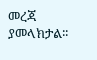መረጃ ያመላክታል፡፡